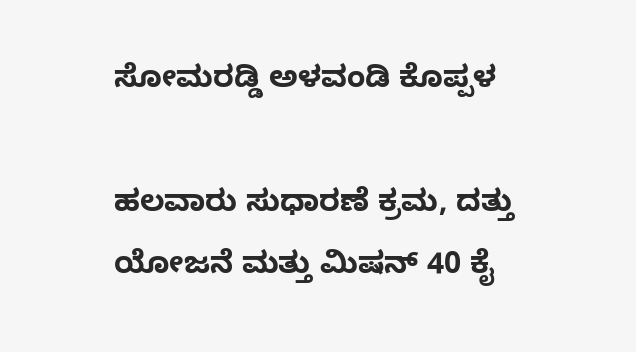ಸೋಮರಡ್ಡಿ ಅಳವಂಡಿ ಕೊಪ್ಪಳ

ಹಲವಾರು ಸುಧಾರಣೆ ಕ್ರಮ, ದತ್ತು ಯೋಜನೆ ಮತ್ತು ಮಿಷನ್ 40 ಕೈ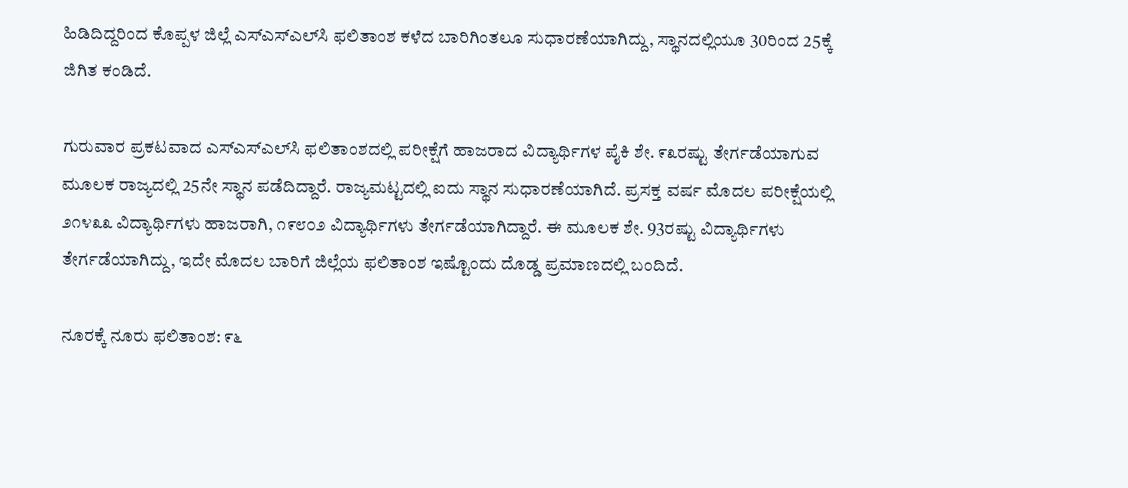ಹಿಡಿದಿದ್ದರಿಂದ ಕೊಪ್ಪಳ ಜಿಲ್ಲೆ ಎಸ್‌ಎಸ್‌ಎಲ್‌ಸಿ ಫಲಿತಾಂಶ ಕಳೆದ ಬಾರಿಗಿಂತಲೂ ಸುಧಾರಣೆಯಾಗಿದ್ದು, ಸ್ಥಾನದಲ್ಲಿಯೂ 30ರಿಂದ 25ಕ್ಕೆ ಜಿಗಿತ ಕಂಡಿದೆ.

ಗುರುವಾರ ಪ್ರಕಟವಾದ ಎಸ್‌ಎಸ್‌ಎಲ್‌ಸಿ ಫಲಿತಾಂಶದಲ್ಲಿ ಪರೀಕ್ಷೆಗೆ ಹಾಜರಾದ ವಿದ್ಯಾರ್ಥಿಗಳ ಪೈಕಿ ಶೇ. ೯೩ರಷ್ಟು ತೇರ್ಗಡೆಯಾಗುವ ಮೂಲಕ ರಾಜ್ಯದಲ್ಲಿ 25ನೇ ಸ್ಥಾನ ಪಡೆದಿದ್ದಾರೆ. ರಾಜ್ಯಮಟ್ಟದಲ್ಲಿ ಐದು ಸ್ಥಾನ ಸುಧಾರಣೆಯಾಗಿದೆ. ಪ್ರಸಕ್ತ ವರ್ಷ ಮೊದಲ ಪರೀಕ್ಷೆಯಲ್ಲಿ ೨೧೪೩೩ ವಿದ್ಯಾರ್ಥಿಗಳು ಹಾಜರಾಗಿ, ೧೯೮೦೨ ವಿದ್ಯಾರ್ಥಿಗಳು ತೇರ್ಗಡೆಯಾಗಿದ್ದಾರೆ. ಈ ಮೂಲಕ ಶೇ. 93ರಷ್ಟು ವಿದ್ಯಾರ್ಥಿಗಳು ತೇರ್ಗಡೆಯಾಗಿದ್ದು, ಇದೇ ಮೊದಲ ಬಾರಿಗೆ ಜಿಲ್ಲೆಯ ಫಲಿತಾಂಶ ಇಷ್ಟೊಂದು ದೊಡ್ಡ ಪ್ರಮಾಣದಲ್ಲಿ ಬಂದಿದೆ.

ನೂರಕ್ಕೆ ನೂರು ಫಲಿತಾಂಶ: ೯೬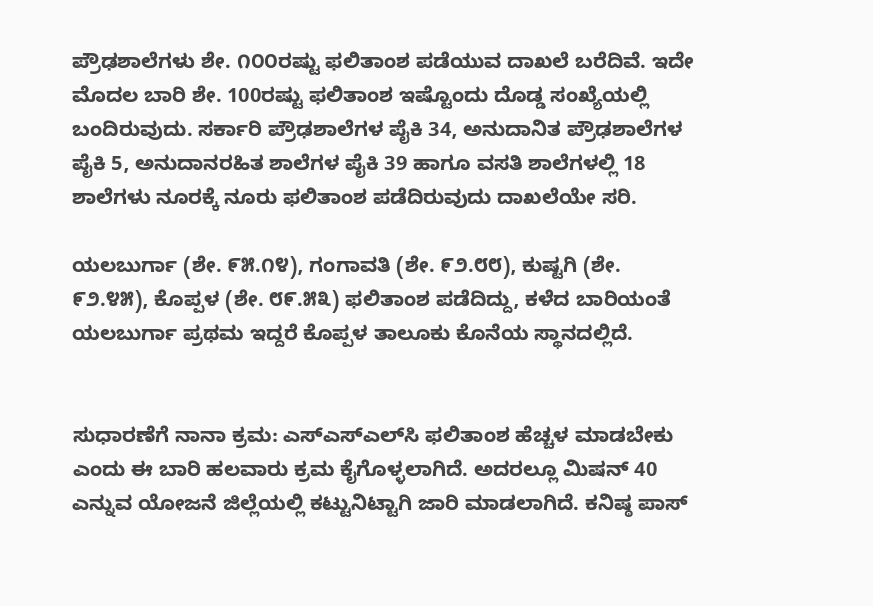ಪ್ರೌಢಶಾಲೆಗಳು ಶೇ. ೧೦೦ರಷ್ಟು ಫಲಿತಾಂಶ ಪಡೆಯುವ ದಾಖಲೆ ಬರೆದಿವೆ. ಇದೇ ಮೊದಲ ಬಾರಿ ಶೇ. 100ರಷ್ಟು ಫಲಿತಾಂಶ ಇಷ್ಟೊಂದು ದೊಡ್ಡ ಸಂಖ್ಯೆಯಲ್ಲಿ ಬಂದಿರುವುದು. ಸರ್ಕಾರಿ ಪ್ರೌಢಶಾಲೆಗಳ ಪೈಕಿ 34, ಅನುದಾನಿತ ಪ್ರೌಢಶಾಲೆಗಳ ಪೈಕಿ 5, ಅನುದಾನರಹಿತ ಶಾಲೆಗಳ ಪೈಕಿ 39 ಹಾಗೂ ವಸತಿ ಶಾಲೆಗಳಲ್ಲಿ 18 ಶಾಲೆಗಳು ನೂರಕ್ಕೆ ನೂರು ಫಲಿತಾಂಶ ಪಡೆದಿರುವುದು ದಾಖಲೆಯೇ ಸರಿ.

ಯಲಬುರ್ಗಾ (ಶೇ. ೯೫.೧೪), ಗಂಗಾವತಿ (ಶೇ. ೯೨.೮೮), ಕುಷ್ಟಗಿ (ಶೇ. ೯೨.೪೫), ಕೊಪ್ಪಳ (ಶೇ. ೮೯.೫೩) ಫಲಿತಾಂಶ ಪಡೆದಿದ್ದು, ಕಳೆದ ಬಾರಿಯಂತೆ ಯಲಬುರ್ಗಾ ಪ್ರಥಮ ಇದ್ದರೆ ಕೊಪ್ಪಳ ತಾಲೂಕು ಕೊನೆಯ ಸ್ಥಾನದಲ್ಲಿದೆ.


ಸುಧಾರಣೆಗೆ ನಾನಾ ಕ್ರಮ: ಎಸ್‌ಎಸ್‌ಎಲ್‌ಸಿ ಫಲಿತಾಂಶ ಹೆಚ್ಚಳ ಮಾಡಬೇಕು ಎಂದು ಈ ಬಾರಿ ಹಲವಾರು ಕ್ರಮ ಕೈಗೊಳ್ಳಲಾಗಿದೆ. ಅದರಲ್ಲೂ ಮಿಷನ್ 40 ಎನ್ನುವ ಯೋಜನೆ ಜಿಲ್ಲೆಯಲ್ಲಿ ಕಟ್ಟುನಿಟ್ಟಾಗಿ ಜಾರಿ ಮಾಡಲಾಗಿದೆ. ಕನಿಷ್ಠ ಪಾಸ್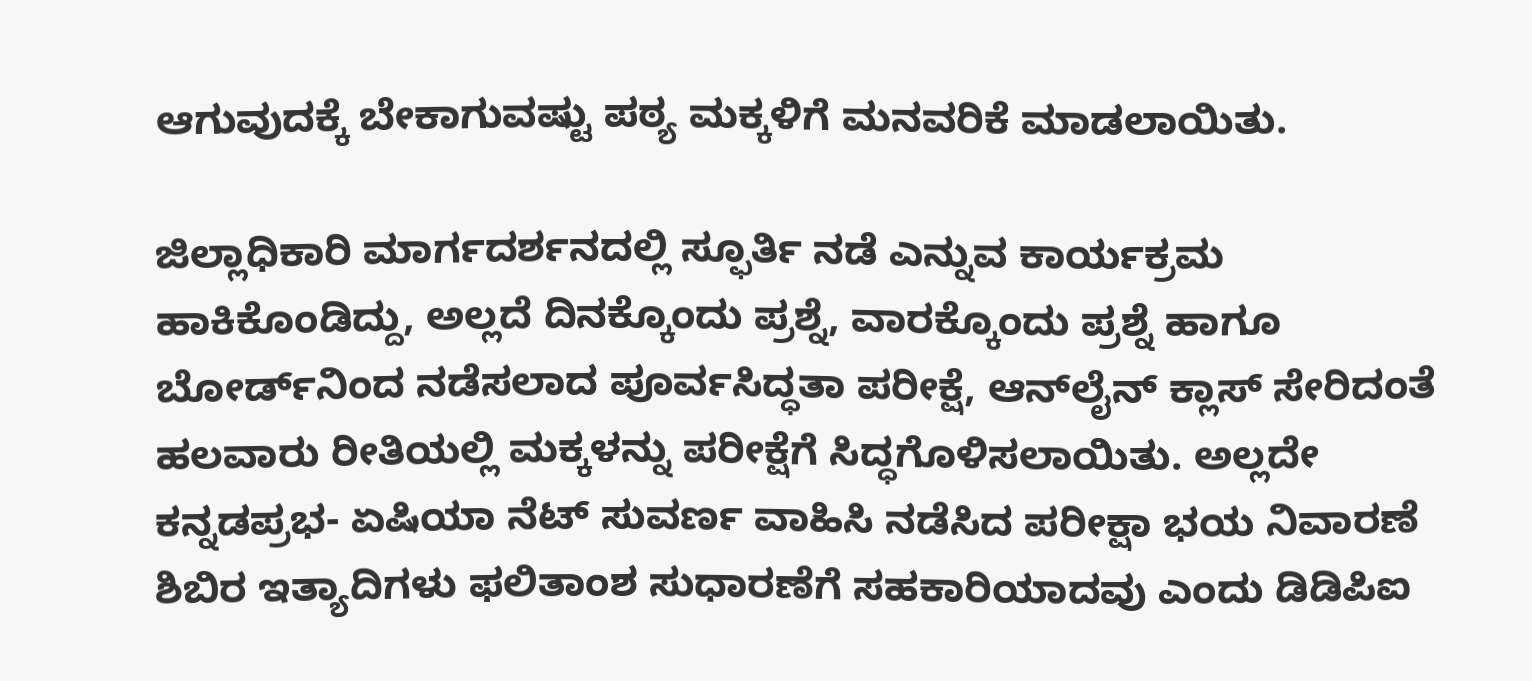ಆಗುವುದಕ್ಕೆ ಬೇಕಾಗುವಷ್ಟು ಪಠ್ಯ ಮಕ್ಕಳಿಗೆ ಮನವರಿಕೆ ಮಾಡಲಾಯಿತು.

ಜಿಲ್ಲಾಧಿಕಾರಿ ಮಾರ್ಗದರ್ಶನದಲ್ಲಿ ಸ್ಫೂರ್ತಿ ನಡೆ ಎನ್ನುವ ಕಾರ್ಯಕ್ರಮ ಹಾಕಿಕೊಂಡಿದ್ದು, ಅಲ್ಲದೆ ದಿನಕ್ಕೊಂದು ಪ್ರಶ್ನೆ, ವಾರಕ್ಕೊಂದು ಪ್ರಶ್ನೆ ಹಾಗೂ ಬೋರ್ಡ್‌ನಿಂದ ನಡೆಸಲಾದ ಪೂರ್ವಸಿದ್ಧತಾ ಪರೀಕ್ಷೆ, ಆನ್‌ಲೈನ್ ಕ್ಲಾಸ್ ಸೇರಿದಂತೆ ಹಲವಾರು ರೀತಿಯಲ್ಲಿ ಮಕ್ಕಳನ್ನು ಪರೀಕ್ಷೆಗೆ ಸಿದ್ಧಗೊಳಿಸಲಾಯಿತು. ಅಲ್ಲದೇ ಕನ್ನಡಪ್ರಭ- ಏಷಿಯಾ ನೆಟ್‌ ಸುವರ್ಣ ವಾಹಿಸಿ ನಡೆಸಿದ ಪರೀಕ್ಷಾ ಭಯ ನಿವಾರಣೆ ಶಿಬಿರ ಇತ್ಯಾದಿಗಳು ಫಲಿತಾಂಶ ಸುಧಾರಣೆಗೆ ಸಹಕಾರಿಯಾದವು ಎಂದು ಡಿಡಿಪಿಐ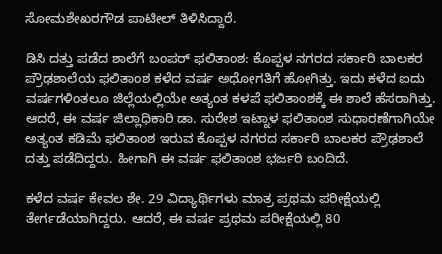ಸೋಮಶೇಖರಗೌಡ ಪಾಟೀಲ್ ತಿಳಿಸಿದ್ದಾರೆ.

ಡಿಸಿ ದತ್ತು ಪಡೆದ ಶಾಲೆಗೆ ಬಂಪರ್ ಫಲಿತಾಂಶ: ಕೊಪ್ಪಳ ನಗರದ ಸರ್ಕಾರಿ ಬಾಲಕರ ಪ್ರೌಢಶಾಲೆಯ ಫಲಿತಾಂಶ ಕಳೆದ ವರ್ಷ ಅಧೋಗತಿಗೆ ಹೋಗಿತ್ತು. ಇದು ಕಳೆದ ಐದು ವರ್ಷಗಳಿಂತಲೂ ಜಿಲ್ಲೆಯಲ್ಲಿಯೇ ಅತ್ಯಂತ ಕಳಪೆ ಫಲಿತಾಂಶಕ್ಕೆ ಈ ಶಾಲೆ ಹೆಸರಾಗಿತ್ತು. ಆದರೆ, ಈ ವರ್ಷ ಜಿಲ್ಲಾಧಿಕಾರಿ ಡಾ. ಸುರೇಶ ಇಟ್ನಾಳ ಫಲಿತಾಂಶ ಸುಧಾರಣೆಗಾಗಿಯೇ ಅತ್ಯಂತ ಕಡಿಮೆ ಫಲಿತಾಂಶ ಇರುವ ಕೊಪ್ಪಳ ನಗರದ ಸರ್ಕಾರಿ ಬಾಲಕರ ಪ್ರೌಢಶಾಲೆ ದತ್ತು ಪಡೆದಿದ್ದರು. ಹೀಗಾಗಿ ಈ ವರ್ಷ ಫಲಿತಾಂಶ ಭರ್ಜರಿ ಬಂದಿದೆ.

ಕಳೆದ ವರ್ಷ ಕೇವಲ ಶೇ. 29 ವಿದ್ಯಾರ್ಥಿಗಳು ಮಾತ್ರ ಪ್ರಥಮ ಪರೀಕ್ಷೆಯಲ್ಲಿ ತೇರ್ಗಡೆಯಾಗಿದ್ದರು. ಆದರೆ, ಈ ವರ್ಷ ಪ್ರಥಮ ಪರೀಕ್ಷೆಯಲ್ಲಿ 80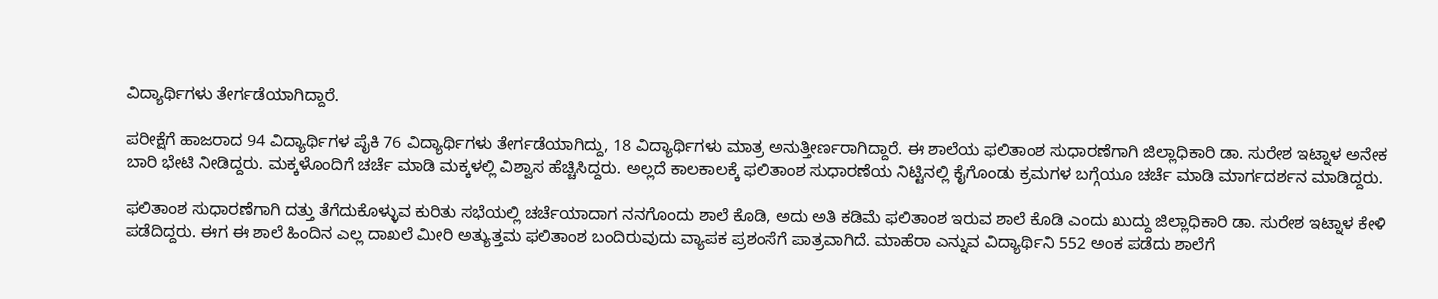ವಿದ್ಯಾರ್ಥಿಗಳು ತೇರ್ಗಡೆಯಾಗಿದ್ದಾರೆ.

ಪರೀಕ್ಷೆಗೆ ಹಾಜರಾದ 94 ವಿದ್ಯಾರ್ಥಿಗಳ ಪೈಕಿ 76 ವಿದ್ಯಾರ್ಥಿಗಳು ತೇರ್ಗಡೆಯಾಗಿದ್ದು, 18 ವಿದ್ಯಾರ್ಥಿಗಳು ಮಾತ್ರ ಅನುತ್ತೀರ್ಣರಾಗಿದ್ದಾರೆ. ಈ ಶಾಲೆಯ ಫಲಿತಾಂಶ ಸುಧಾರಣೆಗಾಗಿ ಜಿಲ್ಲಾಧಿಕಾರಿ ಡಾ. ಸುರೇಶ ಇಟ್ನಾಳ ಅನೇಕ ಬಾರಿ ಭೇಟಿ ನೀಡಿದ್ದರು. ಮಕ್ಕಳೊಂದಿಗೆ ಚರ್ಚೆ ಮಾಡಿ ಮಕ್ಕಳಲ್ಲಿ ವಿಶ್ವಾಸ ಹೆಚ್ಚಿಸಿದ್ದರು. ಅಲ್ಲದೆ ಕಾಲಕಾಲಕ್ಕೆ ಫಲಿತಾಂಶ ಸುಧಾರಣೆಯ ನಿಟ್ಟಿನಲ್ಲಿ ಕೈಗೊಂಡು ಕ್ರಮಗಳ ಬಗ್ಗೆಯೂ ಚರ್ಚೆ ಮಾಡಿ ಮಾರ್ಗದರ್ಶನ ಮಾಡಿದ್ದರು.

ಫಲಿತಾಂಶ ಸುಧಾರಣೆಗಾಗಿ ದತ್ತು ತೆಗೆದುಕೊಳ್ಳುವ ಕುರಿತು ಸಭೆಯಲ್ಲಿ ಚರ್ಚೆಯಾದಾಗ ನನಗೊಂದು ಶಾಲೆ ಕೊಡಿ, ಅದು ಅತಿ ಕಡಿಮೆ ಫಲಿತಾಂಶ ಇರುವ ಶಾಲೆ ಕೊಡಿ ಎಂದು ಖುದ್ದು ಜಿಲ್ಲಾಧಿಕಾರಿ ಡಾ. ಸುರೇಶ ಇಟ್ನಾಳ ಕೇಳಿ ಪಡೆದಿದ್ದರು. ಈಗ ಈ ಶಾಲೆ ಹಿಂದಿನ ಎಲ್ಲ ದಾಖಲೆ ಮೀರಿ ಅತ್ಯುತ್ತಮ ಫಲಿತಾಂಶ ಬಂದಿರುವುದು ವ್ಯಾಪಕ ಪ್ರಶಂಸೆಗೆ ಪಾತ್ರವಾಗಿದೆ. ಮಾಹೆರಾ ಎನ್ನುವ ವಿದ್ಯಾರ್ಥಿನಿ 552 ಅಂಕ ಪಡೆದು ಶಾಲೆಗೆ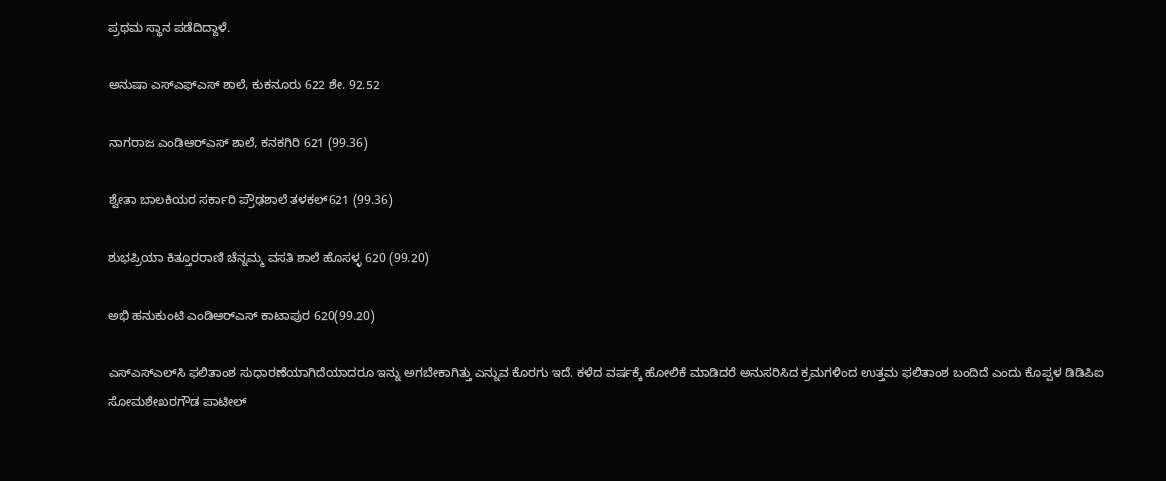ಪ್ರಥಮ ಸ್ಥಾನ ಪಡೆದಿದ್ದಾಳೆ.

ಅನುಷಾ ಎಸ್‌ಎಫ್‌ಎಸ್‌ ಶಾಲೆ, ಕುಕನೂರು 622 ಶೇ. 92.52

ನಾಗರಾಜ ಎಂಡಿಆರ್‌ಎಸ್‌ ಶಾಲೆ, ಕನಕಗಿರಿ 621 (99.36)

ಶ್ವೇತಾ ಬಾಲಕಿಯರ ಸರ್ಕಾರಿ ಪ್ರೌಢಶಾಲೆ ತಳಕಲ್621 (99.36)

ಶುಭಪ್ರಿಯಾ ಕಿತ್ತೂರರಾಣಿ ಚೆನ್ನಮ್ಮ ವಸತಿ ಶಾಲೆ ಹೊಸಳ್ಳ 620 (99.20)

ಅಭಿ ಹನುಕುಂಟಿ ಎಂಡಿಆರ್‌ಎಸ್‌ ಕಾಟಾಪುರ 620(99.20)

ಎಸ್‌ಎಸ್‌ಎಲ್‌ಸಿ ಫಲಿತಾಂಶ ಸುಧಾರಣೆಯಾಗಿದೆಯಾದರೂ ಇನ್ನು ಅಗಬೇಕಾಗಿತ್ತು ಎನ್ನುವ ಕೊರಗು ಇದೆ. ಕಳೆದ ವರ್ಷಕ್ಕೆ ಹೋಲಿಕೆ ಮಾಡಿದರೆ ಅನುಸರಿಸಿದ ಕ್ರಮಗಳಿಂದ ಉತ್ತಮ ಫಲಿತಾಂಶ ಬಂದಿದೆ ಎಂದು ಕೊಪ್ಪಳ ಡಿಡಿಪಿಐ ಸೋಮಶೇಖರಗೌಡ ಪಾಟೀಲ್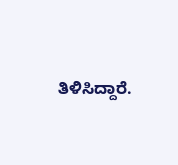ತಿಳಿಸಿದ್ದಾರೆ.